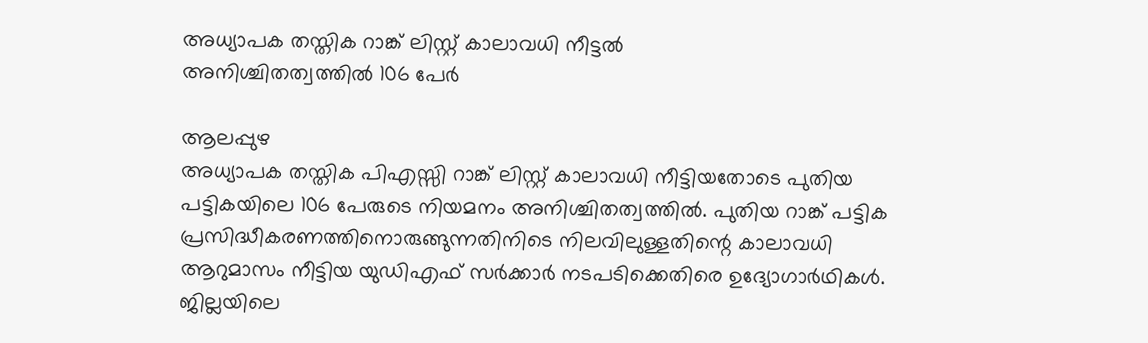അധ്യാപക തസ്തിക റാങ്ക് ലിസ്റ്റ് കാലാവധി നീട്ടൽ
അനിശ്ചിതത്വത്തിൽ 106 പേർ

ആലപ്പുഴ
അധ്യാപക തസ്തിക പിഎസ്സി റാങ്ക് ലിസ്റ്റ് കാലാവധി നീട്ടിയതോടെ പുതിയ പട്ടികയിലെ 106 പേരുടെ നിയമനം അനിശ്ചിതത്വത്തിൽ. പുതിയ റാങ്ക് പട്ടിക പ്രസിദ്ധീകരണത്തിനൊരുങ്ങുന്നതിനിടെ നിലവിലുള്ളതിന്റെ കാലാവധി ആറുമാസം നീട്ടിയ യുഡിഎഫ് സർക്കാർ നടപടിക്കെതിരെ ഉദ്യോഗാർഥികൾ. ജില്ലയിലെ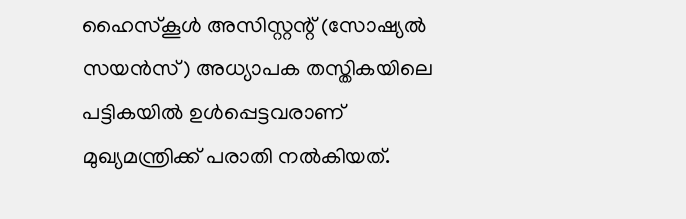ഹൈസ്കൂൾ അസിസ്റ്റന്റ് (സോഷ്യൽ സയൻസ്) അധ്യാപക തസ്തികയിലെ പട്ടികയിൽ ഉൾപ്പെട്ടവരാണ് മുഖ്യമന്ത്രിക്ക് പരാതി നൽകിയത്.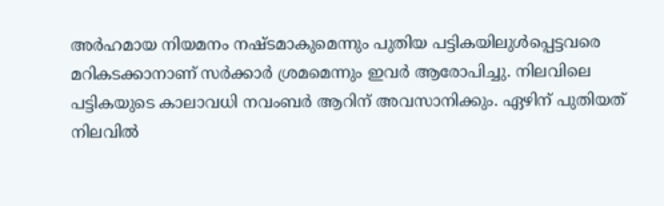അർഹമായ നിയമനം നഷ്ടമാകുമെന്നും പുതിയ പട്ടികയിലുൾപ്പെട്ടവരെ മറികടക്കാനാണ് സർക്കാർ ശ്രമമെന്നും ഇവർ ആരോപിച്ചു. നിലവിലെ പട്ടികയുടെ കാലാവധി നവംബർ ആറിന് അവസാനിക്കും. ഏഴിന് പുതിയത് നിലവിൽ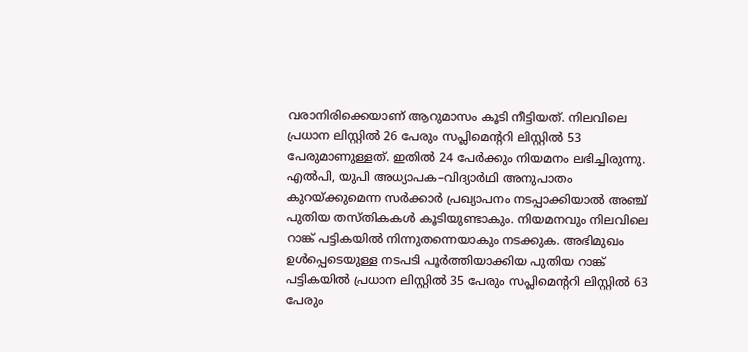വരാനിരിക്കെയാണ് ആറുമാസം കൂടി നീട്ടിയത്. നിലവിലെ പ്രധാന ലിസ്റ്റിൽ 26 പേരും സപ്ലിമെന്ററി ലിസ്റ്റിൽ 53 പേരുമാണുള്ളത്. ഇതിൽ 24 പേർക്കും നിയമനം ലഭിച്ചിരുന്നു. എൽപി, യുപി അധ്യാപക–വിദ്യാർഥി അനുപാതം കുറയ്ക്കുമെന്ന സർക്കാർ പ്രഖ്യാപനം നടപ്പാക്കിയാൽ അഞ്ച് പുതിയ തസ്തികകൾ കൂടിയുണ്ടാകും. നിയമനവും നിലവിലെ റാങ്ക് പട്ടികയിൽ നിന്നുതന്നെയാകും നടക്കുക. അഭിമുഖം ഉൾപ്പെടെയുള്ള നടപടി പൂർത്തിയാക്കിയ പുതിയ റാങ്ക് പട്ടികയിൽ പ്രധാന ലിസ്റ്റിൽ 35 പേരും സപ്ലിമെന്ററി ലിസ്റ്റിൽ 63 പേരും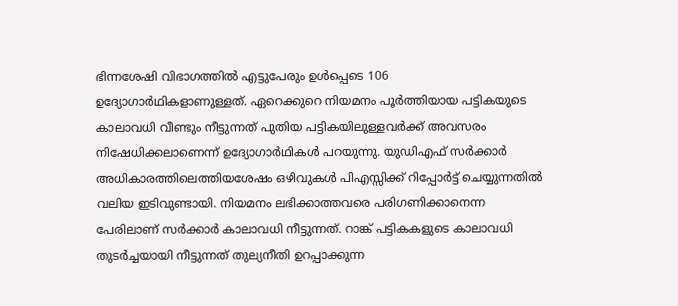ഭിന്നശേഷി വിഭാഗത്തിൽ എട്ടുപേരും ഉൾപ്പെടെ 106 ഉദ്യോഗാർഥികളാണുള്ളത്. ഏറെക്കുറെ നിയമനം പൂർത്തിയായ പട്ടികയുടെ കാലാവധി വീണ്ടും നീട്ടുന്നത് പുതിയ പട്ടികയിലുള്ളവർക്ക് അവസരം നിഷേധിക്കലാണെന്ന് ഉദ്യോഗാർഥികൾ പറയുന്നു. യുഡിഎഫ് സർക്കാർ അധികാരത്തിലെത്തിയശേഷം ഒഴിവുകൾ പിഎസ്സിക്ക് റിപ്പോർട്ട് ചെയ്യുന്നതിൽ വലിയ ഇടിവുണ്ടായി. നിയമനം ലഭിക്കാത്തവരെ പരിഗണിക്കാനെന്ന പേരിലാണ് സർക്കാർ കാലാവധി നീട്ടുന്നത്. റാങ്ക് പട്ടികകളുടെ കാലാവധി തുടർച്ചയായി നീട്ടുന്നത് തുല്യനീതി ഉറപ്പാക്കുന്ന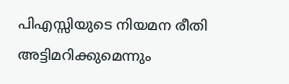പിഎസ്സിയുടെ നിയമന രീതി അട്ടിമറിക്കുമെന്നും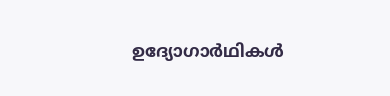ഉദ്യോഗാർഥികൾ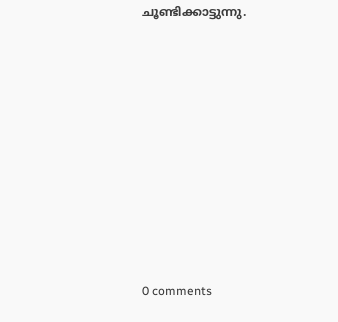ചൂണ്ടിക്കാട്ടുന്നു.










0 comments